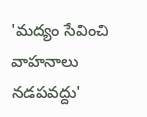'మద్యం సేవించి వాహనాలు నడపవద్దు'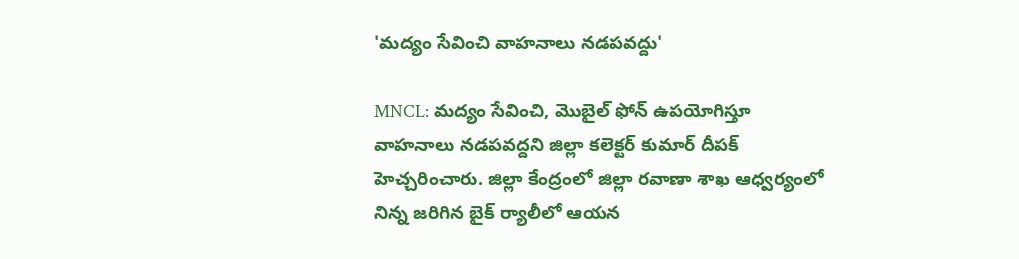'మద్యం సేవించి వాహనాలు నడపవద్దు'

MNCL: మద్యం సేవించి, మొబైల్ ఫోన్ ఉపయోగిస్తూ వాహనాలు నడపవద్దని జిల్లా కలెక్టర్ కుమార్ దీపక్ హెచ్చరించారు. జిల్లా కేంద్రంలో జిల్లా రవాణా శాఖ ఆధ్వర్యంలో నిన్న జరిగిన బైక్ ర్యాలీలో ఆయన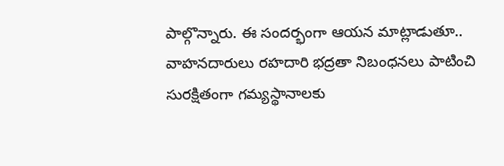పాల్గొన్నారు. ఈ సందర్భంగా ఆయన మాట్లాడుతూ.. వాహనదారులు రహదారి భద్రతా నిబంధనలు పాటించి సురక్షితంగా గమ్యస్థానాలకు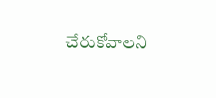చేరుకోవాలని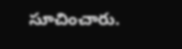సూచించారు.